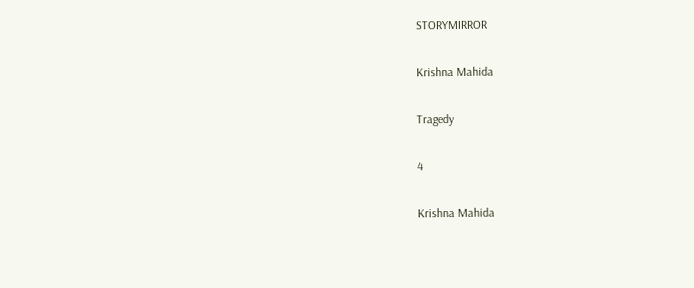STORYMIRROR

Krishna Mahida

Tragedy

4

Krishna Mahida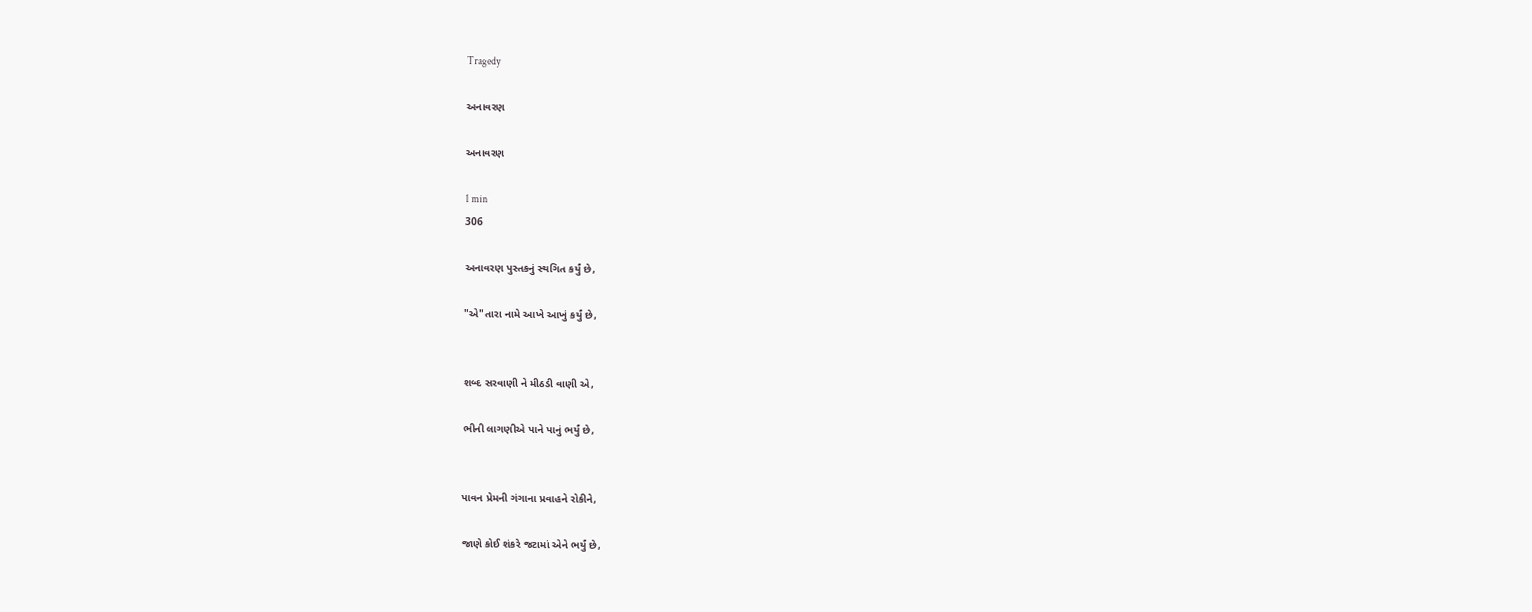Tragedy

અનાવરણ

અનાવરણ

1 min
306

અનાવરણ પુસ્તકનું સ્થગિત કર્યું છે,

"એ"તારા નામે આખે આખું કર્યું છે,


શબ્દ સરવાણી ને મીઠડી વાણી એ,

ભીની લાગણીએ પાને પાનું ભર્યું છે,


પાવન પ્રેમની ગંગાના પ્રવાહને રોકીને,

જાણે કોઈ શંકરે જટામાં એને ભર્યું છે,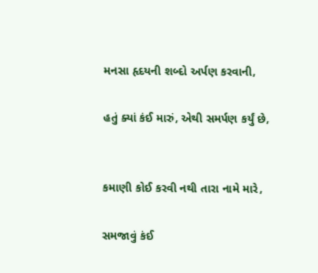મનસા હૃદયની શબ્દો અર્પણ કરવાની,

હતું ક્યાં કંઈ મારું, એથી સમર્પણ કર્યું છે,


કમાણી કોઈ કરવી નથી તારા નામે મારે,

સમજાવું કંઈ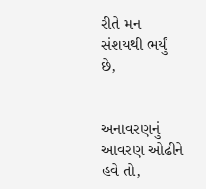રીતે મન સંશયથી ભર્યું છે,


અનાવરણનું આવરણ ઓઢીને હવે તો,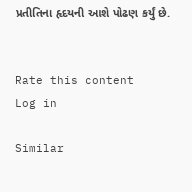પ્રતીતિના હૃદયની આશે પોઢણ કર્યું છે.


Rate this content
Log in

Similar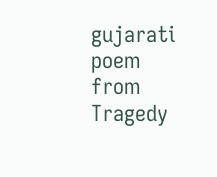gujarati poem from Tragedy